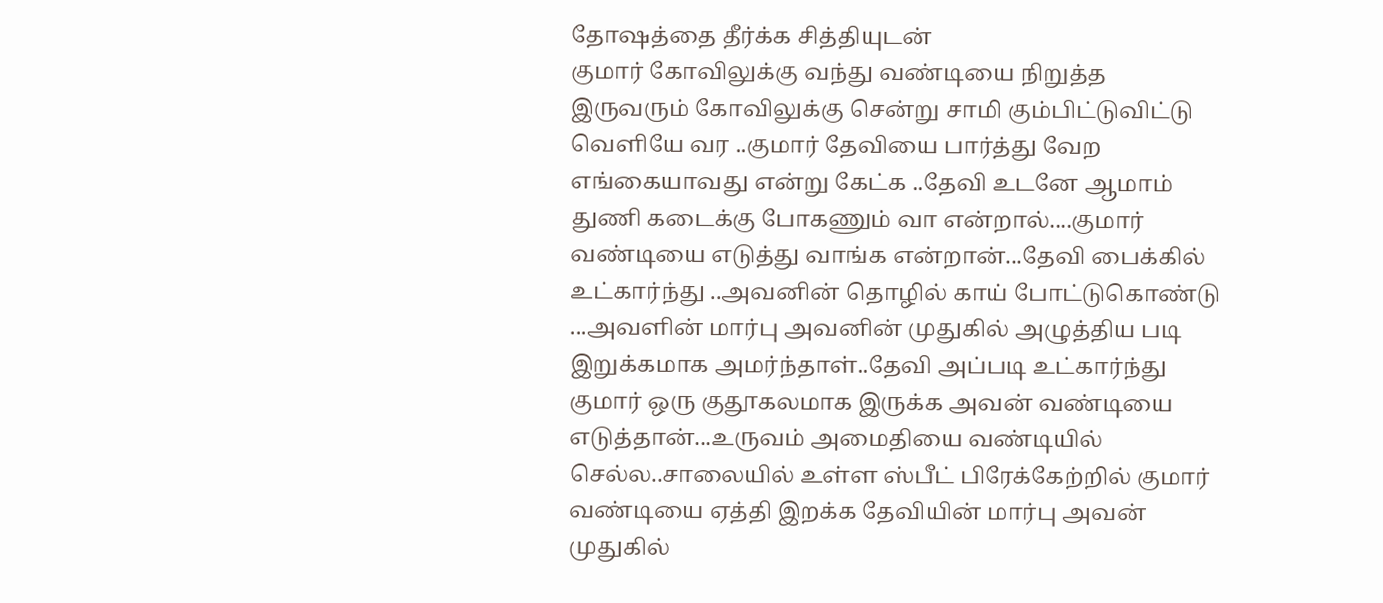தோஷத்தை தீர்க்க சித்தியுடன்
குமார் கோவிலுக்கு வந்து வண்டியை நிறுத்த இருவரும் கோவிலுக்கு சென்று சாமி கும்பிட்டுவிட்டு வெளியே வர ..குமார் தேவியை பார்த்து வேற எங்கையாவது என்று கேட்க ..தேவி உடனே ஆமாம் துணி கடைக்கு போகணும் வா என்றால்....குமார் வண்டியை எடுத்து வாங்க என்றான்...தேவி பைக்கில் உட்கார்ந்து ..அவனின் தொழில் காய் போட்டுகொண்டு ...அவளின் மார்பு அவனின் முதுகில் அழுத்திய படி இறுக்கமாக அமர்ந்தாள்..தேவி அப்படி உட்கார்ந்து குமார் ஒரு குதூகலமாக இருக்க அவன் வண்டியை எடுத்தான்...உருவம் அமைதியை வண்டியில் செல்ல..சாலையில் உள்ள ஸ்பீட் பிரேக்கேற்றில் குமார் வண்டியை ஏத்தி இறக்க தேவியின் மார்பு அவன் முதுகில்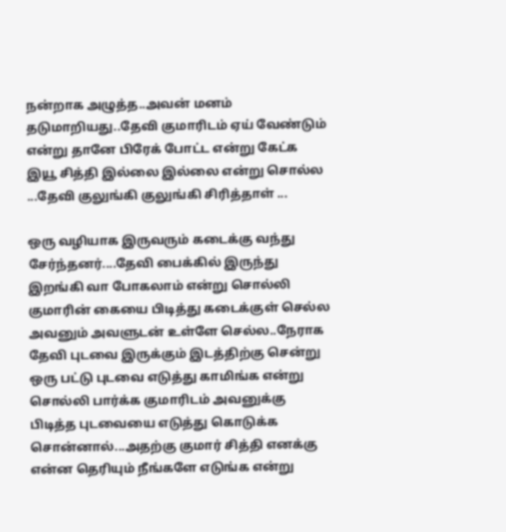நன்றாக அழுத்த..அவன் மனம் தடுமாறியது..தேவி குமாரிடம் ஏய் வேண்டும் என்று தானே பிரேக் போட்ட என்று கேட்க இயூ சித்தி இல்லை இல்லை என்று சொல்ல ...தேவி குலுங்கி குலுங்கி சிரித்தாள் ...

ஒரு வழியாக இருவரும் கடைக்கு வந்து சேர்ந்தனர்....தேவி பைக்கில் இருந்து இறங்கி வா போகலாம் என்று சொல்லி குமாரின் கையை பிடித்து கடைக்குள் செல்ல அவனும் அவளுடன் உள்ளே செல்ல..நேராக தேவி புடவை இருக்கும் இடத்திற்கு சென்று ஒரு பட்டு புடவை எடுத்து காமிங்க என்று சொல்லி பார்க்க குமாரிடம் அவனுக்கு பிடித்த புடவையை எடுத்து கொடுக்க சொன்னால்...அதற்கு குமார் சித்தி எனக்கு என்ன தெரியும் நீங்களே எடுங்க என்று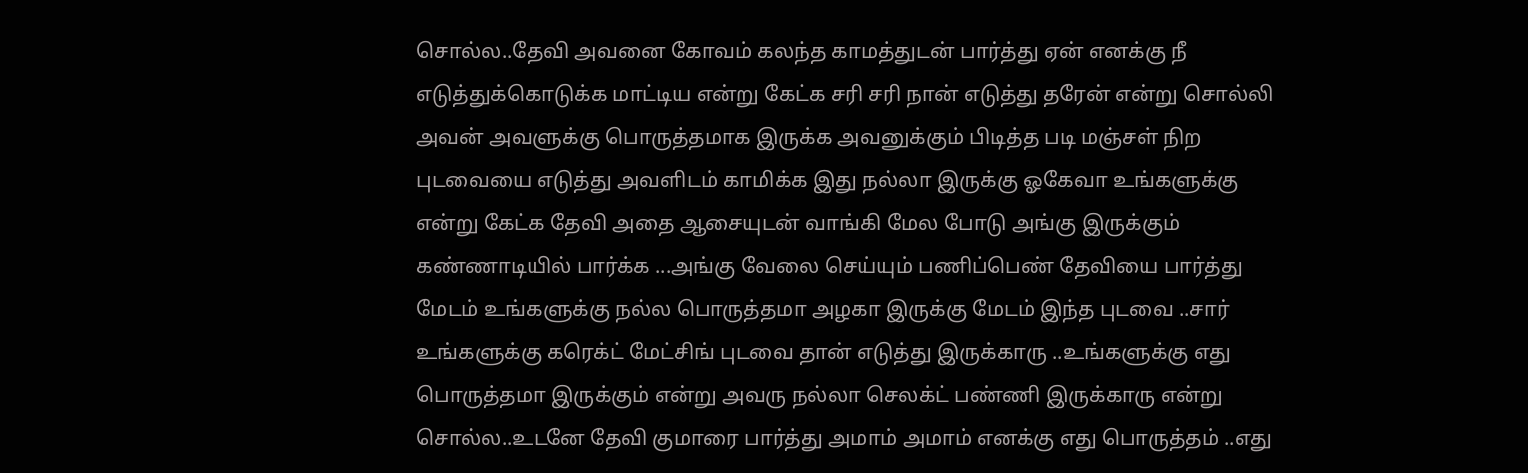சொல்ல..தேவி அவனை கோவம் கலந்த காமத்துடன் பார்த்து ஏன் எனக்கு நீ எடுத்துக்கொடுக்க மாட்டிய என்று கேட்க சரி சரி நான் எடுத்து தரேன் என்று சொல்லி அவன் அவளுக்கு பொருத்தமாக இருக்க அவனுக்கும் பிடித்த படி மஞ்சள் நிற புடவையை எடுத்து அவளிடம் காமிக்க இது நல்லா இருக்கு ஓகேவா உங்களுக்கு என்று கேட்க தேவி அதை ஆசையுடன் வாங்கி மேல போடு அங்கு இருக்கும் கண்ணாடியில் பார்க்க ...அங்கு வேலை செய்யும் பணிப்பெண் தேவியை பார்த்து மேடம் உங்களுக்கு நல்ல பொருத்தமா அழகா இருக்கு மேடம் இந்த புடவை ..சார் உங்களுக்கு கரெக்ட் மேட்சிங் புடவை தான் எடுத்து இருக்காரு ..உங்களுக்கு எது பொருத்தமா இருக்கும் என்று அவரு நல்லா செலக்ட் பண்ணி இருக்காரு என்று சொல்ல..உடனே தேவி குமாரை பார்த்து அமாம் அமாம் எனக்கு எது பொருத்தம் ..எது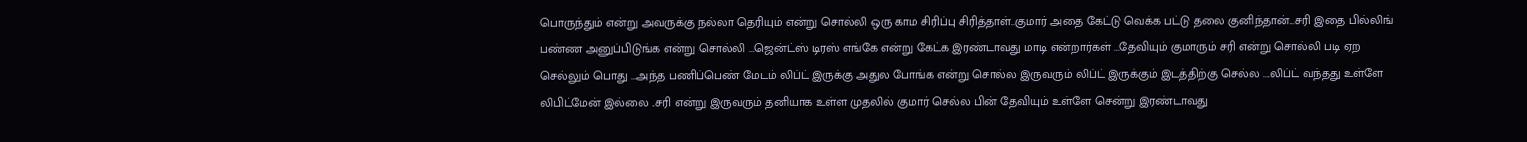பொருந்தும் என்று அவருக்கு நல்லா தெரியும் என்று சொல்லி ஒரு காம சிரிப்பு சிரித்தாள்..குமார் அதை கேட்டு வெக்க பட்டு தலை குனிந்தான்...சரி இதை பில்லிங் பண்ண அனுப்பிடுங்க என்று சொல்லி ...ஜென்ட்ஸ் டிரஸ் எங்கே என்று கேட்க இரண்டாவது மாடி என்றார்கள் ...தேவியும் குமாரும் சரி என்று சொல்லி படி ஏற செல்லும் பொது ...அந்த பணிப்பெண் மேடம் லிப்ட் இருக்கு அதுல போங்க என்று சொல்ல இருவரும் லிப்ட் இருக்கும் இடத்திற்கு செல்ல ....லிப்ட் வந்தது உள்ளே லிபிட்மேன் இல்லை ..சரி என்று இருவரும் தனியாக உள்ள முதலில் குமார் செல்ல பின் தேவியும் உள்ளே சென்று இரண்டாவது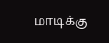மாடிக்கு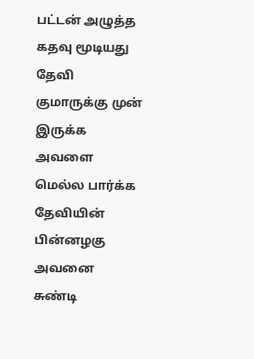பட்டன் அழுத்த கதவு மூடியது தேவி குமாருக்கு முன் இருக்க அவளை மெல்ல பார்க்க தேவியின் பின்னழகு அவனை சுண்டி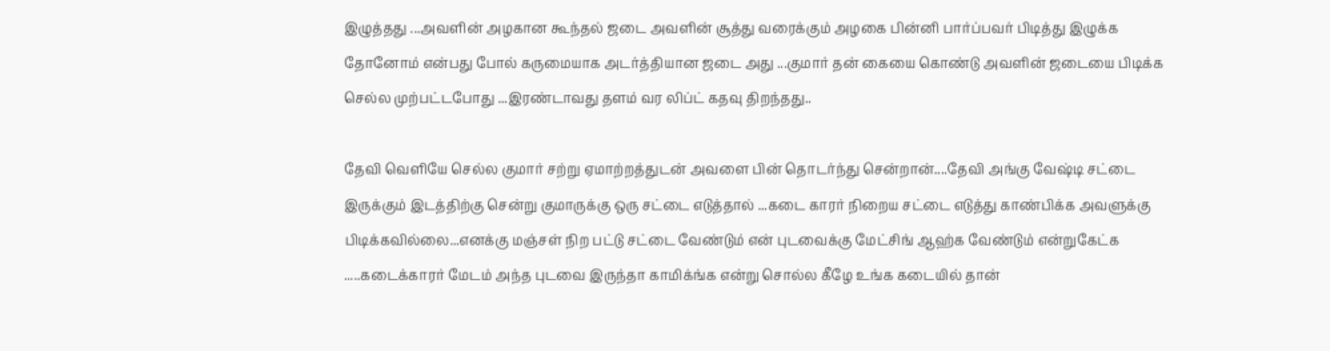இழுத்தது ...அவளின் அழகான கூந்தல் ஜடை அவளின் சூத்து வரைக்கும் அழகை பின்னி பார்ப்பவர் பிடித்து இழுக்க தோனோம் என்பது போல் கருமையாக அடர்த்தியான ஜடை அது ...குமார் தன் கையை கொண்டு அவளின் ஜடையை பிடிக்க செல்ல முற்பட்டபோது ...இரண்டாவது தளம் வர லிப்ட் கதவு திறந்தது..

தேவி வெளியே செல்ல குமார் சற்று ஏமாற்றத்துடன் அவளை பின் தொடர்ந்து சென்றான்....தேவி அங்கு வேஷ்டி சட்டை இருக்கும் இடத்திற்கு சென்று குமாருக்கு ஒரு சட்டை எடுத்தால் ...கடை காரர் நிறைய சட்டை எடுத்து காண்பிக்க அவளுக்கு பிடிக்கவில்லை...எனக்கு மஞ்சள் நிற பட்டு சட்டை வேண்டும் என் புடவைக்கு மேட்சிங் ஆஹ்க வேண்டும் என்றுகேட்க .....கடைக்காரர் மேடம் அந்த புடவை இருந்தா காமிக்ங்க என்று சொல்ல கீழே உங்க கடையில் தான்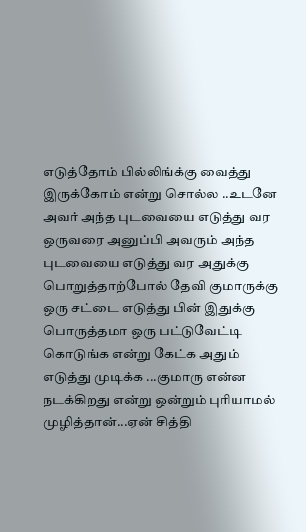எடுத்தோம் பில்லிங்க்கு வைத்து இருக்கோம் என்று சொல்ல ..உடனே அவர் அந்த புடவையை எடுத்து வர ஒருவரை அனுப்பி அவரும் அந்த புடவையை எடுத்து வர அதுக்கு பொறுத்தாற்போல் தேவி குமாருக்கு ஒரு சட்டை எடுத்து பின் இதுக்கு பொருத்தமா ஒரு பட்டுவேட்டி கொடுங்க என்று கேட்க அதும் எடுத்து முடிக்க ...குமாரு என்ன நடக்கிறது என்று ஒன்றும் புரியாமல் முழித்தான்...ஏன் சித்தி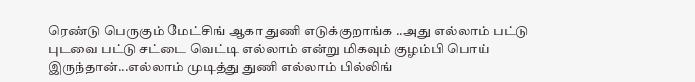ரெண்டு பெருகும் மேட்சிங் ஆகா துணி எடுக்குறாங்க ..அது எல்லாம் பட்டு புடவை பட்டு சட்டை வெட்டி எல்லாம் என்று மிகவும் குழம்பி பொய் இருந்தான்...எல்லாம் முடித்து துணி எல்லாம் பில்லிங்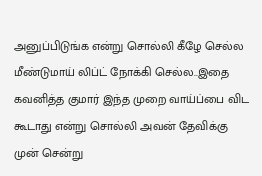அனுப்பிடுங்க என்று சொல்லி கீழே செல்ல மீண்டுமாய் லிப்ட் நோக்கி செல்ல..இதை கவனித்த குமார் இந்த முறை வாய்ப்பை விட கூடாது என்று சொல்லி அவன் தேவிக்கு முன் சென்று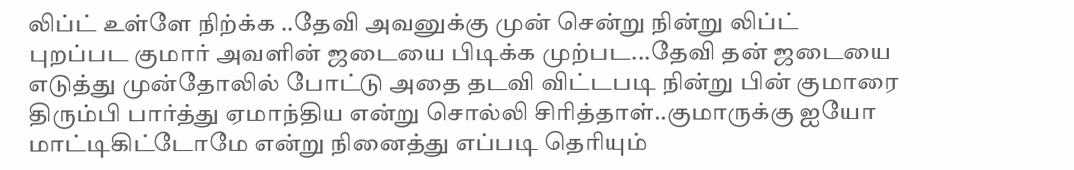லிப்ட் உள்ளே நிற்க்க ..தேவி அவனுக்கு முன் சென்று நின்று லிப்ட் புறப்பட குமார் அவளின் ஜடையை பிடிக்க முற்பட...தேவி தன் ஜடையை எடுத்து முன்தோலில் போட்டு அதை தடவி விட்டபடி நின்று பின் குமாரை திரும்பி பார்த்து ஏமாந்திய என்று சொல்லி சிரித்தாள்..குமாருக்கு ஐயோ மாட்டிகிட்டோமே என்று நினைத்து எப்படி தெரியும்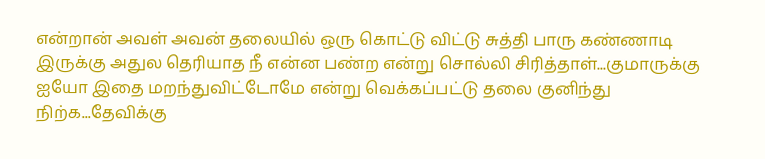என்றான் அவள் அவன் தலையில் ஒரு கொட்டு விட்டு சுத்தி பாரு கண்ணாடி இருக்கு அதுல தெரியாத நீ என்ன பண்ற என்று சொல்லி சிரித்தாள்...குமாருக்கு ஐயோ இதை மறந்துவிட்டோமே என்று வெக்கப்பட்டு தலை குனிந்து நிற்க...தேவிக்கு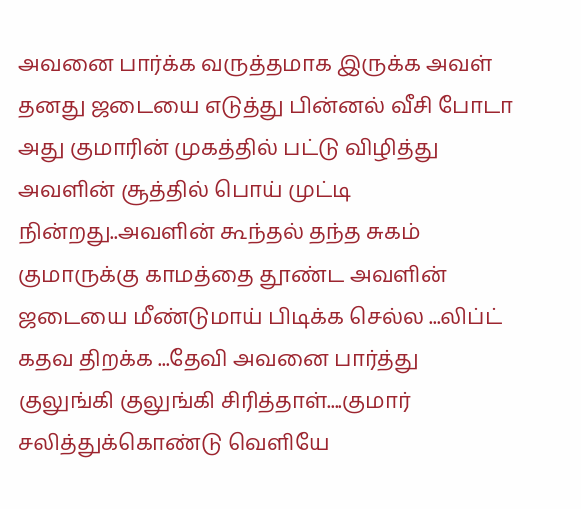அவனை பார்க்க வருத்தமாக இருக்க அவள் தனது ஜடையை எடுத்து பின்னல் வீசி போடா அது குமாரின் முகத்தில் பட்டு விழித்து அவளின் சூத்தில் பொய் முட்டி நின்றது..அவளின் கூந்தல் தந்த சுகம் குமாருக்கு காமத்தை தூண்ட அவளின் ஜடையை மீண்டுமாய் பிடிக்க செல்ல ...லிப்ட் கதவ திறக்க ...தேவி அவனை பார்த்து குலுங்கி குலுங்கி சிரித்தாள்....குமார் சலித்துக்கொண்டு வெளியே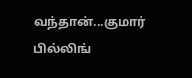வந்தான்...குமார் பில்லிங்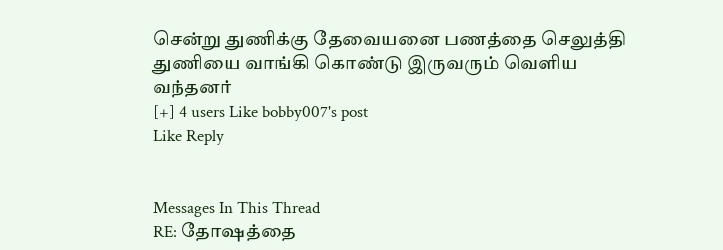சென்று துணிக்கு தேவையனை பணத்தை செலுத்தி துணியை வாங்கி கொண்டு இருவரும் வெளிய வந்தனர்
[+] 4 users Like bobby007's post
Like Reply


Messages In This Thread
RE: தோஷத்தை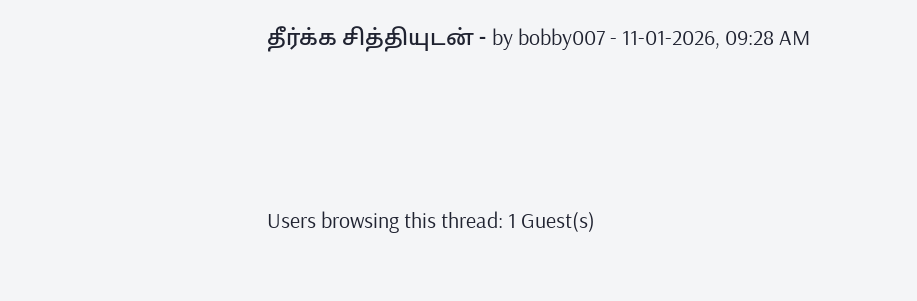தீர்க்க சித்தியுடன் - by bobby007 - 11-01-2026, 09:28 AM



Users browsing this thread: 1 Guest(s)